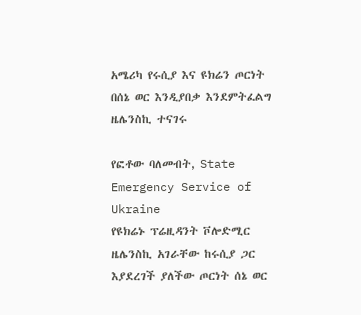አሜሪካ የሩሲያ እና ዩክሬን ጦርነት በሰኔ ወር እንዲያበቃ እንደምትፈልግ ዜሌንስኪ ተናገሩ

የፎቶው ባለመብት, State Emergency Service of Ukraine
የዩክሬኑ ፕሬዚዳንት ቮሎድሚር ዜሌንስኪ አገራቸው ከሩሲያ ጋር እያደረገች ያለችው ጦርነት ሰኔ ወር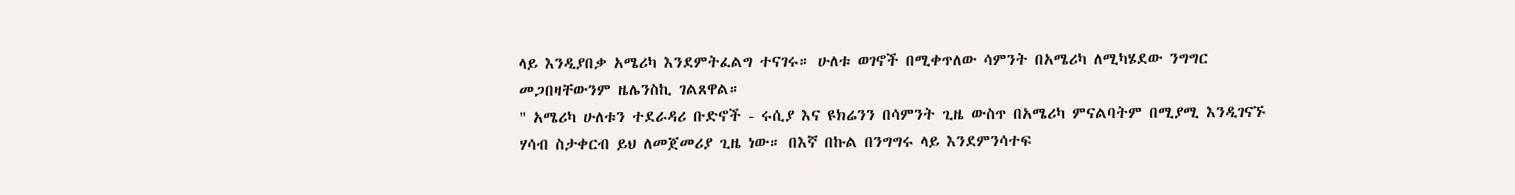ላይ እንዲያበቃ አሜሪካ እንደምትፈልግ ተናገሩ። ሁለቱ ወገኖች በሚቀጥለው ሳምንት በአሜሪካ ለሚካሄደው ንግግር መጋበዛቸውንም ዜሌንስኪ ገልጸዋል።
" አሜሪካ ሁለቱን ተደራዳሪ ቡድኖች - ሩሲያ እና ዩክሬንን በሳምንት ጊዜ ውስጥ በአሜሪካ ምናልባትም በሚያሚ እንዲገናኙ ሃሳብ ስታቀርብ ይህ ለመጀመሪያ ጊዜ ነው። በእኛ በኩል በንግግሩ ላይ እንደምንሳተፍ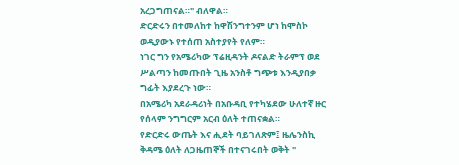አረጋግጠናል።" ብለዋል።
ድርድሩን በተመለከተ ከዋሽንግተንም ሆነ ከሞስኮ ወዲያውኑ የተሰጠ አስተያየት የለም።
ነገር ግን የአሜሪካው ፕሬዚዳንት ዶናልድ ትራምፕ ወደ ሥልጣን ከመጡበት ጊዜ አንስቶ ግጭቱ እንዲያበቃ ግፊት እያደረጉ ነው።
በአሜሪካ አደራዳሪነት በአቡዳቢ የተካሄደው ሁለተኛ ዙር የሰላም ንግግርም አርብ ዕለት ተጠናቋል።
የድርድሩ ውጤት እና ሒደት ባይገለጽም፤ ዜሌንስኪ ቅዳሜ ዕለት ለጋዜጠኞች በተናገሩበት ወቅት "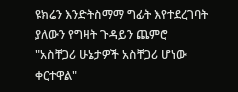ዩክሬን እንድትስማማ ግፊት እየተደረገባት ያለውን የግዛት ጉዳይን ጨምሮ "አስቸጋሪ ሁኔታዎች አስቸጋሪ ሆነው ቀርተዋል"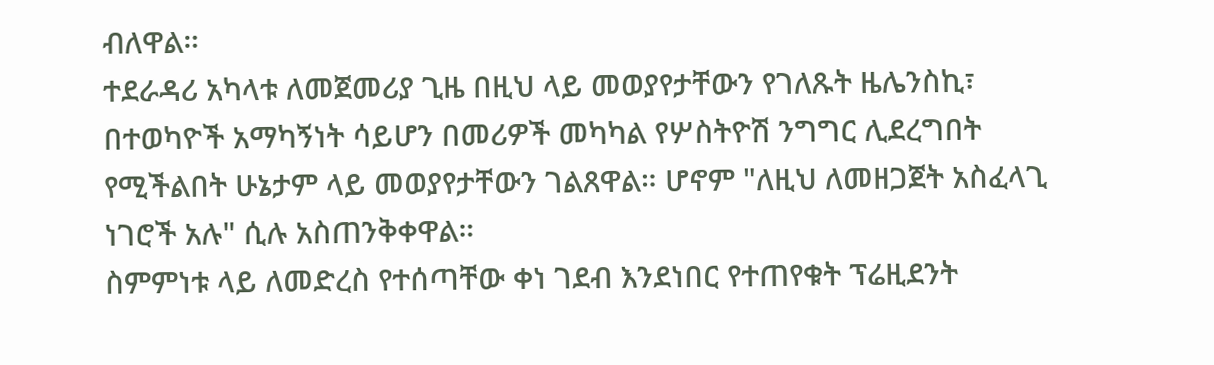ብለዋል።
ተደራዳሪ አካላቱ ለመጀመሪያ ጊዜ በዚህ ላይ መወያየታቸውን የገለጹት ዜሌንስኪ፣ በተወካዮች አማካኝነት ሳይሆን በመሪዎች መካካል የሦስትዮሽ ንግግር ሊደረግበት የሚችልበት ሁኔታም ላይ መወያየታቸውን ገልጸዋል። ሆኖም "ለዚህ ለመዘጋጀት አስፈላጊ ነገሮች አሉ" ሲሉ አስጠንቅቀዋል።
ስምምነቱ ላይ ለመድረስ የተሰጣቸው ቀነ ገደብ እንደነበር የተጠየቁት ፕሬዚደንት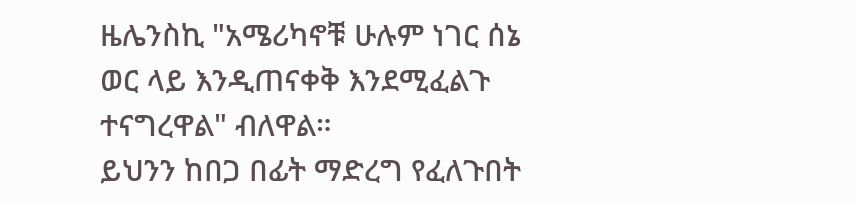ዜሌንስኪ "አሜሪካኖቹ ሁሉም ነገር ሰኔ ወር ላይ እንዲጠናቀቅ እንደሚፈልጉ ተናግረዋል" ብለዋል።
ይህንን ከበጋ በፊት ማድረግ የፈለጉበት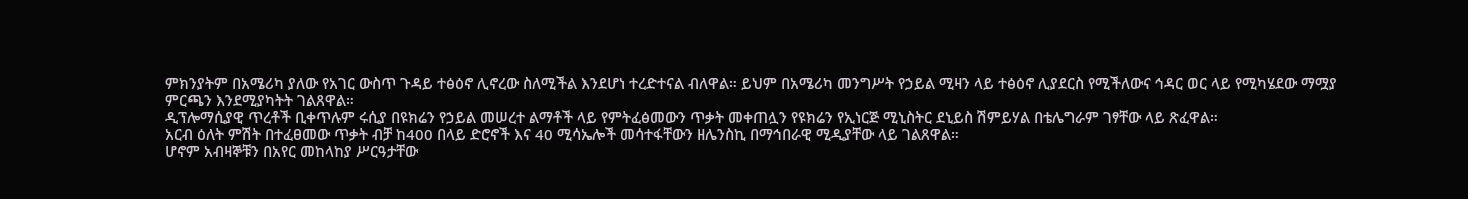ምክንያትም በአሜሪካ ያለው የአገር ውስጥ ጉዳይ ተፅዕኖ ሊኖረው ስለሚችል እንደሆነ ተረድተናል ብለዋል። ይህም በአሜሪካ መንግሥት የኃይል ሚዛን ላይ ተፅዕኖ ሊያደርስ የሚችለውና ኅዳር ወር ላይ የሚካሄደው ማሟያ ምርጫን እንደሚያካትት ገልጸዋል።
ዲፕሎማሲያዊ ጥረቶች ቢቀጥሉም ሩሲያ በዩክሬን የኃይል መሠረተ ልማቶች ላይ የምትፈፅመውን ጥቃት መቀጠሏን የዩክሬን የኢነርጅ ሚኒስትር ደኒይስ ሽምይሃል በቴሌግራም ገፃቸው ላይ ጽፈዋል።
አርብ ዕለት ምሽት በተፈፀመው ጥቃት ብቻ ከ400 በላይ ድሮኖች እና 40 ሚሳኤሎች መሳተፋቸውን ዘሌንስኪ በማኅበራዊ ሚዲያቸው ላይ ገልጸዋል።
ሆኖም አብዛኞቹን በአየር መከላከያ ሥርዓታቸው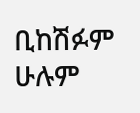ቢከሽፉም ሁሉም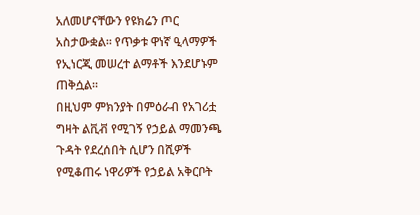አለመሆናቸውን የዩክሬን ጦር አስታውቋል። የጥቃቱ ዋነኛ ዒላማዎች የኢነርጂ መሠረተ ልማቶች እንደሆኑም ጠቅሷል።
በዚህም ምክንያት በምዕራብ የአገሪቷ ግዛት ልቪቭ የሚገኝ የኃይል ማመንጫ ጉዳት የደረሰበት ሲሆን በሺዎች የሚቆጠሩ ነዋሪዎች የኃይል አቅርቦት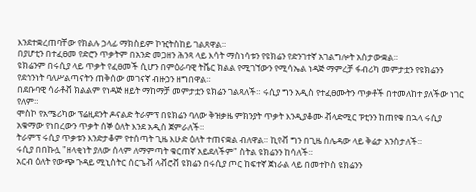እንደተቋረጠባቸው የክልሉ ኃላፊ ማክስይም ኮዢትስከይ ገልጸዋል።
በያሆቲን በተፈፀመ የድሮን ጥቃትም በአንድ መጋዘን ሕንጻ ላይ እሳት ማስነሳቱን የዩክሬን የድንገተኛ አገልግሎት አስታውቋል።
ዩክሬንም በሩሲያ ላይ ጥቃት የፈፀመች ሲሆን በምዕራባዊ ትቬር ክልል የሚገኘውን የሚሳኤል ነዳጅ ማምረቻ ፋብሪካ መምታቷን የዩክሬንን የደኅንነት ባለሥልጣናትን ጠቅሰው መገናኛ ብዙኃን ዘግበዋል።
በደቡባዊ ሳራቶቭ ክልልም የነዳጅ ዘይት ማከማቻ መምታቷን ዩክሬን ገልጻለች። ሩሲያ ግን አዲስ የተፈፀሙትን ጥቃቶች በተመለከተ ያለችው ነገር የለም።
ሞስኮ የአሜሪካው ፕሬዚደንት ዶናልድ ትራምፕ በዩክሬን ባለው ቅዝቃዜ ምክንያት ጥቃት እንዲያቆሙ ቭላድሚር ፑቲንን ከጠየቁ በኋላ ሩሲያ አቁማው የነበረውን ጥቃት ሰኞ ዕለት እንደ አዲስ ጀምራለች።
ትራምፕ ሩሲያ ጥቃቱን እንድታቆም የተሰጣት ጊዜ እሁድ ዕለት ተጠናቋል ብለዋል። ኪየቭ ግን በጊዜ ሰሌዳው ላይ ቅሬታ አንስታለች።
ሩሲያ በበኩሏ "ዘላቂነት ያለው ሰላም ለማምጣት ቁርጠኛ አይደለችም" ስትል ዩክሬንን ከሳለች።
አርብ ዕለት የውጭ ጉዳይ ሚኒስትር ሰርጌቭ ላቭሮቭ ዩክሬን በሩሲያ ጦር ከፍተኛ ጀነራል ላይ በመተኮስ ዩክሬንን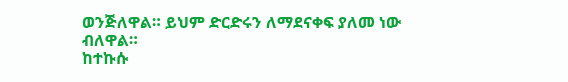ወንጅለዋል። ይህም ድርድሩን ለማደናቀፍ ያለመ ነው ብለዋል።
ከተኩሱ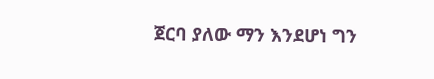ጀርባ ያለው ማን እንደሆነ ግን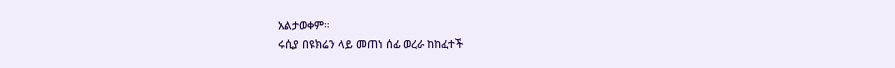አልታወቀም።
ሩሲያ በዩክሬን ላይ መጠነ ሰፊ ወረራ ከከፈተች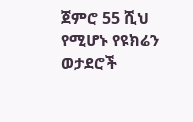ጀምሮ 55 ሺህ የሚሆኑ የዩክሬን ወታደሮች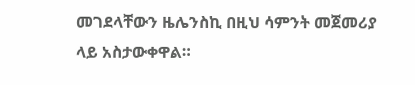መገደላቸውን ዜሌንስኪ በዚህ ሳምንት መጀመሪያ ላይ አስታውቀዋል።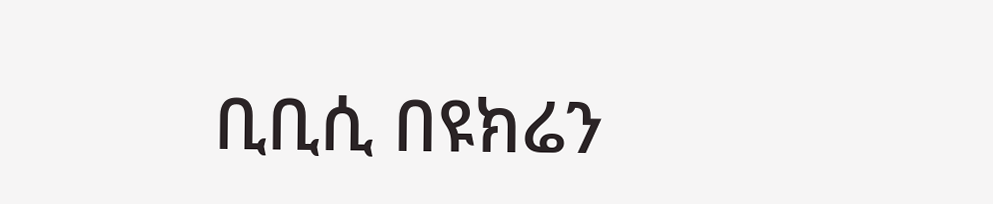ቢቢሲ በዩክሬን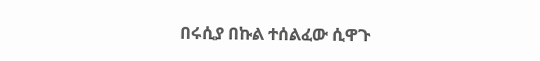በሩሲያ በኩል ተሰልፈው ሲዋጉ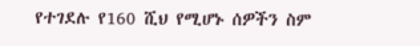የተገደሉ የ160 ሺህ የሚሆኑ ሰዎችን ስም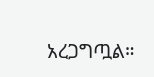አረጋግጧል።